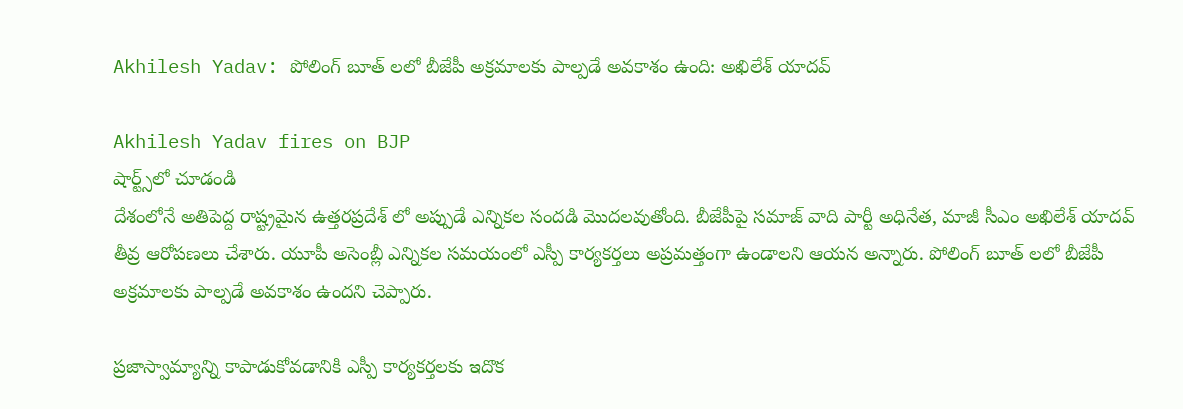Akhilesh Yadav: పోలింగ్ బూత్ లలో బీజేపీ అక్రమాలకు పాల్పడే అవకాశం ఉంది: అఖిలేశ్ యాదవ్

Akhilesh Yadav fires on BJP
షార్ట్స్‌లో చూడండి
దేశంలోనే అతిపెద్ద రాష్ట్రమైన ఉత్తరప్రదేశ్ లో అప్పుడే ఎన్నికల సందడి మొదలవుతోంది. బీజేపీపై సమాజ్ వాది పార్టీ అధినేత, మాజీ సీఎం అఖిలేశ్ యాదవ్ తీవ్ర ఆరోపణలు చేశారు. యూపీ అసెంబ్లీ ఎన్నికల సమయంలో ఎస్పీ కార్యకర్తలు అప్రమత్తంగా ఉండాలని ఆయన అన్నారు. పోలింగ్ బూత్ లలో బీజేపీ అక్రమాలకు పాల్పడే అవకాశం ఉందని చెప్పారు.

ప్రజాస్వామ్యాన్ని కాపాడుకోవడానికి ఎస్పీ కార్యకర్తలకు ఇదొక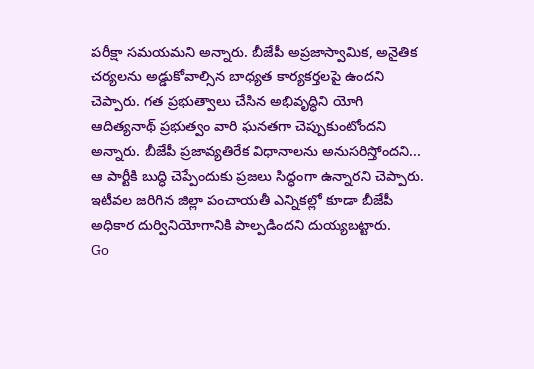పరీక్షా సమయమని అన్నారు. బీజేపీ అప్రజాస్వామిక, అనైతిక చర్యలను అడ్డుకోవాల్సిన బాధ్యత కార్యకర్తలపై ఉందని చెప్పారు. గత ప్రభుత్వాలు చేసిన అభివృద్ధిని యోగి ఆదిత్యనాథ్ ప్రభుత్వం వారి ఘనతగా చెప్పుకుంటోందని అన్నారు. బీజేపీ ప్రజావ్యతిరేక విధానాలను అనుసరిస్తోందని... ఆ పార్టీకి బుద్ధి చెప్పేందుకు ప్రజలు సిద్ధంగా ఉన్నారని చెప్పారు. ఇటీవల జరిగిన జిల్లా పంచాయతీ ఎన్నికల్లో కూడా బీజేపీ అధికార దుర్వినియోగానికి పాల్పడిందని దుయ్యబట్టారు.
Go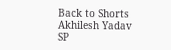Back to Shorts
Akhilesh Yadav
SP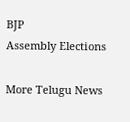BJP
Assembly Elections

More Telugu News